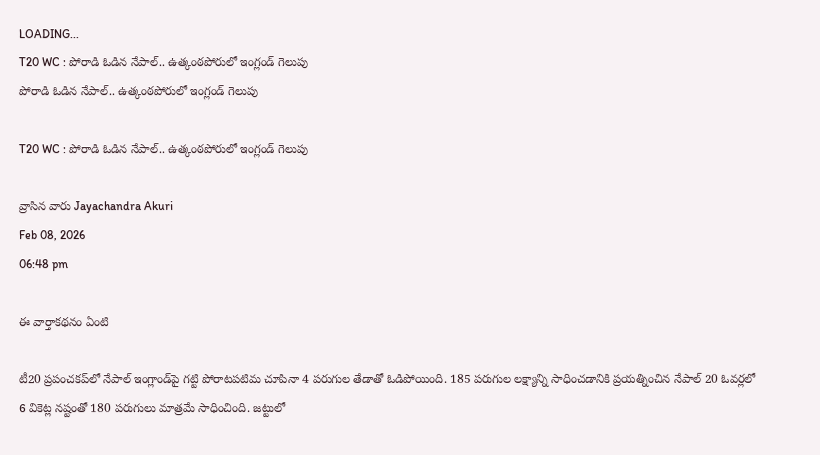LOADING...
T20 WC : పోరాడి ఓడిన నేపాల్.. ఉత్కంఠపోరులో ఇంగ్లండ్ గెలుపు
పోరాడి ఓడిన నేపాల్.. ఉత్కంఠపోరులో ఇంగ్లండ్ గెలుపు

T20 WC : పోరాడి ఓడిన నేపాల్.. ఉత్కంఠపోరులో ఇంగ్లండ్ గెలుపు

వ్రాసిన వారు Jayachandra Akuri
Feb 08, 2026
06:48 pm

ఈ వార్తాకథనం ఏంటి

టీ20 ప్రపంచకప్‌లో నేపాల్‌ ఇంగ్లాండ్‌పై గట్టి పోరాటపటిమ చూపినా 4 పరుగుల తేడాతో ఓడిపోయింది. 185 పరుగుల లక్ష్యాన్ని సాధించడానికి ప్రయత్నించిన నేపాల్‌ 20 ఓవర్లలో 6 వికెట్ల నష్టంతో 180 పరుగులు మాత్రమే సాధించింది. జట్టులో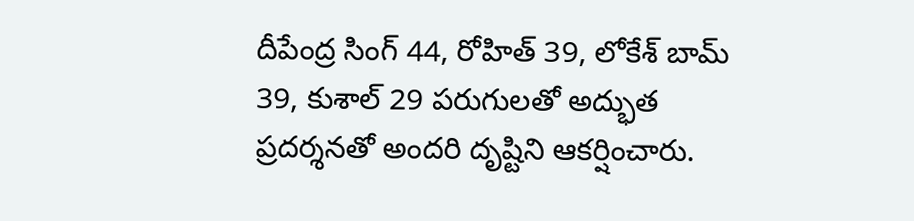దీపేంద్ర సింగ్‌ 44, రోహిత్‌ 39, లోకేశ్‌ బామ్‌ 39, కుశాల్‌ 29 పరుగులతో అద్భుత ప్రదర్శనతో అందరి దృష్టిని ఆకర్షించారు.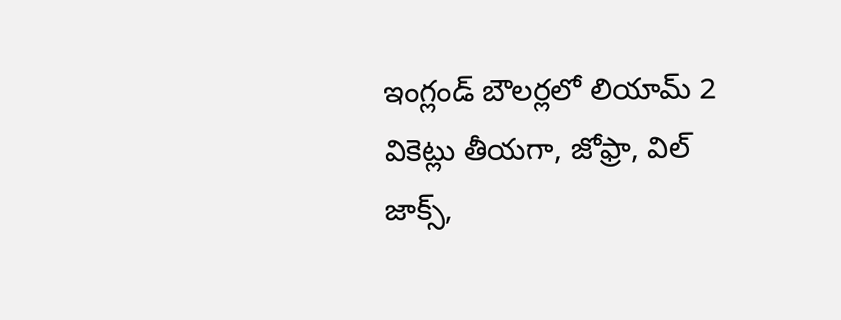ఇంగ్లండ్‌ బౌలర్లలో లియామ్‌ 2 వికెట్లు తీయగా, జోఫ్రా, విల్‌ జాక్స్‌,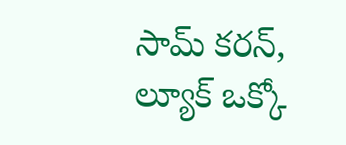సామ్‌ కరన్‌, ల్యూక్‌ ఒక్కో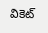వికెట్‌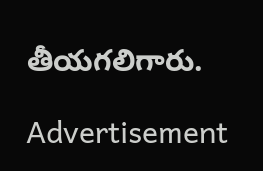తీయగలిగారు.

Advertisement